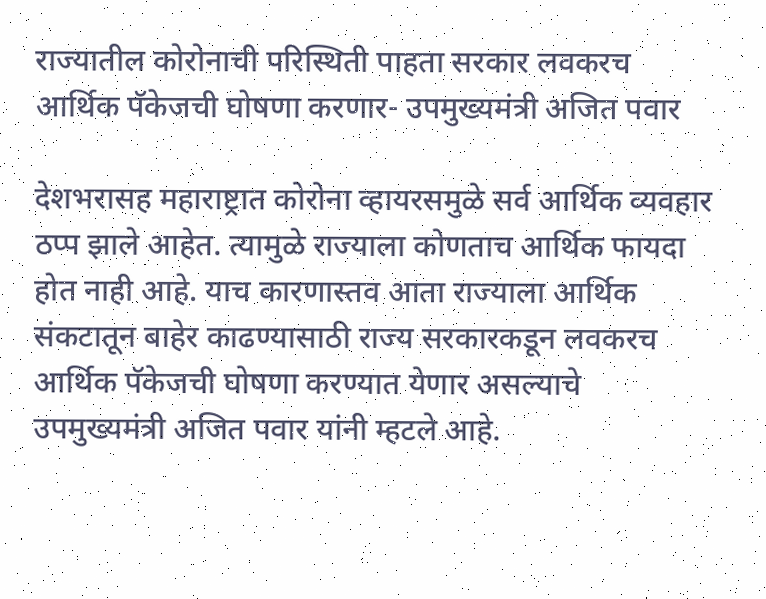राज्यातील कोरोनाची परिस्थिती पाहता सरकार लवकरच आर्थिक पॅकेजची घोषणा करणार- उपमुख्यमंत्री अजित पवार

देशभरासह महाराष्ट्रात कोरोना व्हायरसमुळे सर्व आर्थिक व्यवहार ठप्प झाले आहेत. त्यामुळे राज्याला कोणताच आर्थिक फायदा होत नाही आहे. याच कारणास्तव आता राज्याला आर्थिक संकटातून बाहेर काढण्यासाठी राज्य सरकारकडून लवकरच आर्थिक पॅकेजची घोषणा करण्यात येणार असल्याचे उपमुख्यमंत्री अजित पवार यांनी म्हटले आहे.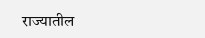राज्यातील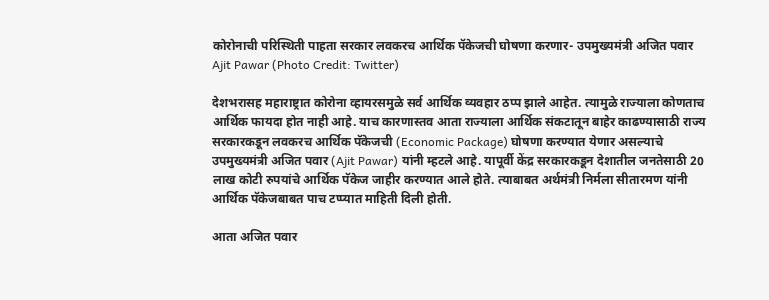कोरोनाची परिस्थिती पाहता सरकार लवकरच आर्थिक पॅकेजची घोषणा करणार- उपमुख्यमंत्री अजित पवार
Ajit Pawar (Photo Credit: Twitter)

देशभरासह महाराष्ट्रात कोरोना व्हायरसमुळे सर्व आर्थिक व्यवहार ठप्प झाले आहेत. त्यामुळे राज्याला कोणताच आर्थिक फायदा होत नाही आहे. याच कारणास्तव आता राज्याला आर्थिक संकटातून बाहेर काढण्यासाठी राज्य सरकारकडून लवकरच आर्थिक पॅकेजची (Economic Package) घोषणा करण्यात येणार असल्याचे उपमुख्यमंत्री अजित पवार (Ajit Pawar) यांनी म्हटले आहे. यापूर्वी केंद्र सरकारकडून देशातील जनतेसाठी 20 लाख कोटी रुपयांचे आर्थिक पॅकेज जाहीर करण्यात आले होते. त्याबाबत अर्थमंत्री निर्मला सीतारमण यांनी आर्थिक पॅकेजबाबत पाच टप्प्यात माहिती दिली होती.

आता अजित पवार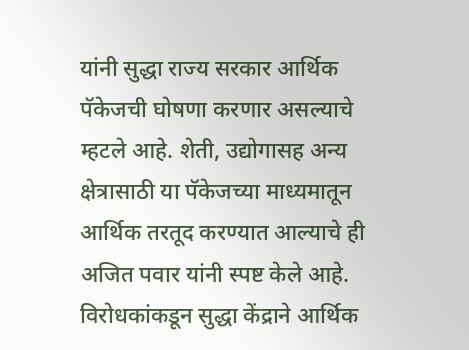यांनी सुद्धा राज्य सरकार आर्थिक पॅकेजची घोषणा करणार असल्याचे म्हटले आहे. शेती, उद्योगासह अन्य क्षेत्रासाठी या पॅकेजच्या माध्यमातून आर्थिक तरतूद करण्यात आल्याचे ही अजित पवार यांनी स्पष्ट केले आहे. विरोधकांकडून सुद्धा केंद्राने आर्थिक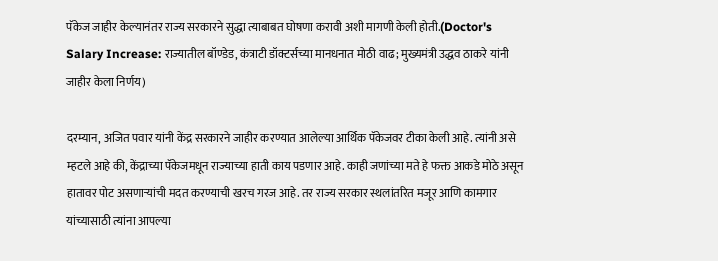पॅकेज जाहीर केल्यानंतर राज्य सरकारने सुद्धा त्याबाबत घोषणा करावी अशी मागणी केली होती.(Doctor's Salary Increase: राज्यातील बॉण्डेड, कंत्राटी डॉक्टर्सच्या मानधनात मोठी वाढ; मुख्यमंत्री उद्धव ठाकरे यांनी जाहीर केला निर्णय)

दरम्यान, अजित पवार यांनी केंद्र सरकारने जाहीर करण्यात आलेल्या आर्थिक पॅकेजवर टीका केली आहे. त्यांनी असे म्हटले आहे की, केंद्राच्या पॅकेजमधून राज्याच्या हाती काय पडणार आहे. काही जणांच्या मते हे फक्त आकडे मोठे असून हातावर पोट असणाऱ्यांची मदत करण्याची खरच गरज आहे. तर राज्य सरकार स्थलांतरित मजूर आणि कामगार यांच्यासाठी त्यांना आपल्या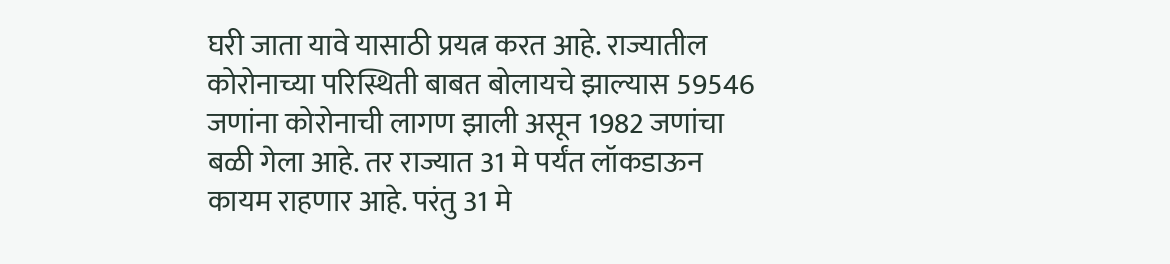घरी जाता यावे यासाठी प्रयत्न करत आहे. राज्यातील कोरोनाच्या परिस्थिती बाबत बोलायचे झाल्यास 59546 जणांना कोरोनाची लागण झाली असून 1982 जणांचा बळी गेला आहे. तर राज्यात 31 मे पर्यंत लॉकडाऊन कायम राहणार आहे. परंतु 31 मे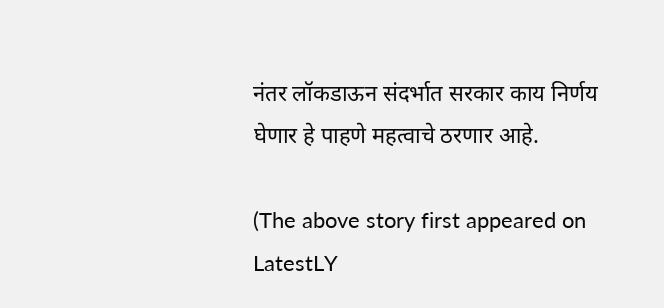नंतर लॉकडाऊन संदर्भात सरकार काय निर्णय घेणार हे पाहणे महत्वाचे ठरणार आहे.

(The above story first appeared on LatestLY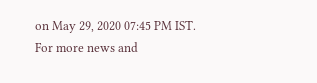on May 29, 2020 07:45 PM IST. For more news and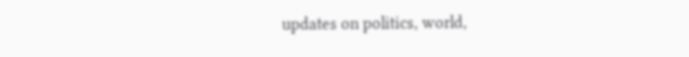updates on politics, world,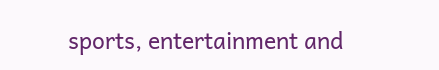sports, entertainment and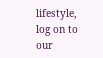lifestyle, log on to our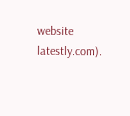website latestly.com).